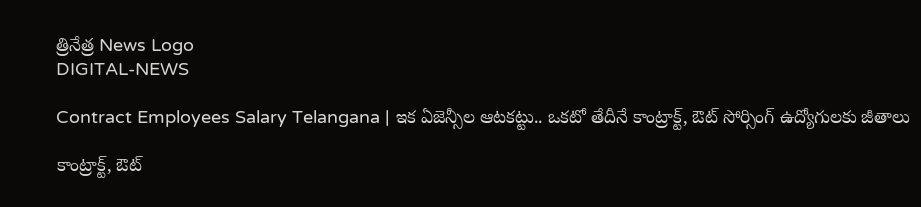త్రినేత్ర News Logo
DIGITAL-NEWS

Contract Employees Salary Telangana | ఇక ఏజెన్సీల ఆటకట్టు.. ఒకటో తేదీనే కాంట్రాక్ట్, ఔట్ సోర్సింగ్ ఉద్యోగులకు జీతాలు

కాంట్రాక్ట్, ఔట్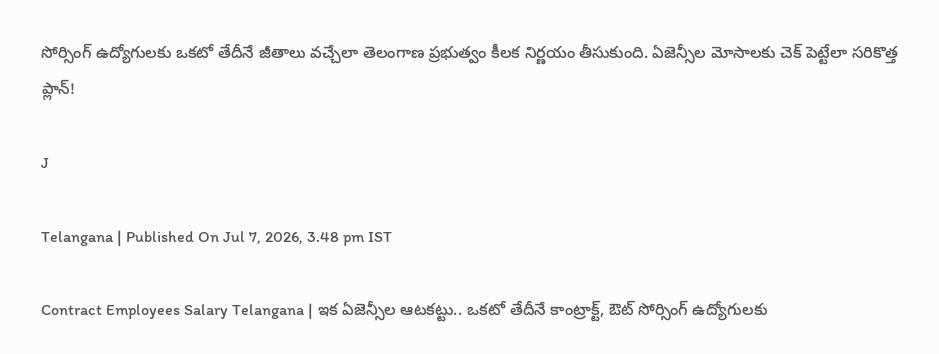సోర్సింగ్ ఉద్యోగులకు ఒకటో తేదీనే జీతాలు వచ్చేలా తెలంగాణ ప్రభుత్వం కీలక నిర్ణయం తీసుకుంది. ఏజెన్సీల మోసాలకు చెక్ పెట్టేలా సరికొత్త ప్లాన్!

J

Telangana | Published On Jul 7, 2026, 3.48 pm IST

Contract Employees Salary Telangana | ఇక ఏజెన్సీల ఆటకట్టు.. ఒకటో తేదీనే కాంట్రాక్ట్, ఔట్ సోర్సింగ్ ఉద్యోగులకు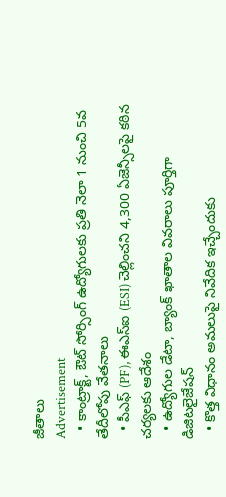జీతాలు
Advertisement
  • కాంట్రాక్ట్, ఔట్ సోర్సింగ్ ఉద్యోగులకు ప్రతి నెలా 1 నుంచి 5వ తేదీలోపు వేతనాలు
  • పీఎఫ్ (PF), ఈఎస్ఐ (ESI) చెల్లించని 4,300 ఏజెన్సీలపై కఠిన చర్యలకు ఆదేశం
  • ఉద్యోగుల డేటా, బ్యాంక్ ఖాతాల వివరాలు పూర్తిగా డిజిటలైజేషన్
  • కొత్త విధానం అమలుపై నివేదిక ఇచ్చేందుకు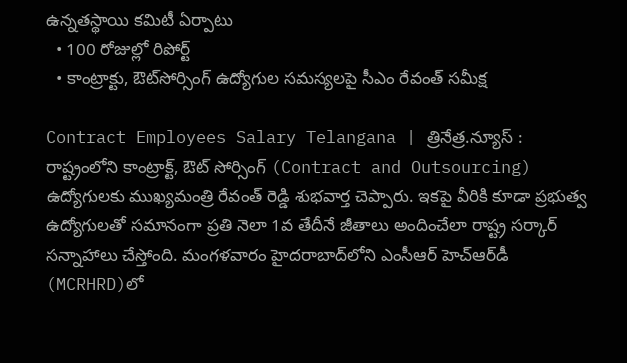ఉన్నతస్థాయి కమిటీ ఏర్పాటు
  • 100 రోజుల్లో రిపోర్ట్
  • కాంట్రాక్టు, ఔట్‌సోర్సింగ్ ఉద్యోగుల సమస్యలపై సీఎం రేవంత్ సమీక్ష

Contract Employees Salary Telangana | త్రినేత్ర.న్యూస్ : రాష్ట్రంలోని కాంట్రాక్ట్, ఔట్ సోర్సింగ్ (Contract and Outsourcing) ఉద్యోగులకు ముఖ్యమంత్రి రేవంత్ రెడ్డి శుభవార్త చెప్పారు. ఇకపై వీరికి కూడా ప్రభుత్వ ఉద్యోగులతో సమానంగా ప్రతి నెలా 1వ తేదీనే జీతాలు అందించేలా రాష్ట్ర సర్కార్ సన్నాహాలు చేస్తోంది. మంగళవారం హైదరాబాద్‌లోని ఎంసీఆర్ హెచ్‌ఆర్‌డీ (MCRHRD)లో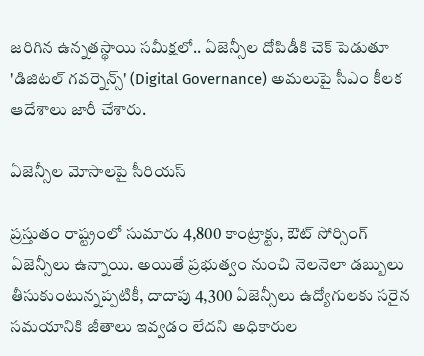జరిగిన ఉన్నతస్థాయి సమీక్షలో.. ఏజెన్సీల దోపిడీకి చెక్ పెడుతూ 'డిజిటల్ గవర్నెన్స్' (Digital Governance) అమలుపై సీఎం కీలక ఆదేశాలు జారీ చేశారు.

ఏజెన్సీల మోసాలపై సీరియస్

ప్రస్తుతం రాష్ట్రంలో సుమారు 4,800 కాంట్రాక్టు, ఔట్ సోర్సింగ్ ఏజెన్సీలు ఉన్నాయి. అయితే ప్రభుత్వం నుంచి నెలనెలా డబ్బులు తీసుకుంటున్నప్పటికీ, దాదాపు 4,300 ఏజెన్సీలు ఉద్యోగులకు సరైన సమయానికి జీతాలు ఇవ్వడం లేదని అధికారుల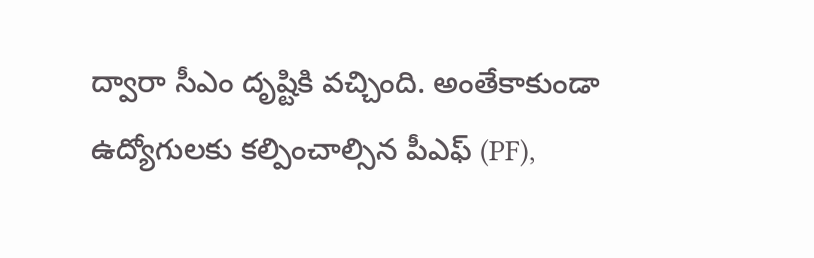ద్వారా సీఎం దృష్టికి వచ్చింది. అంతేకాకుండా ఉద్యోగులకు కల్పించాల్సిన పీఎఫ్ (PF),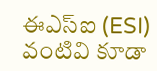ఈఎస్ఐ (ESI) వంటివి కూడా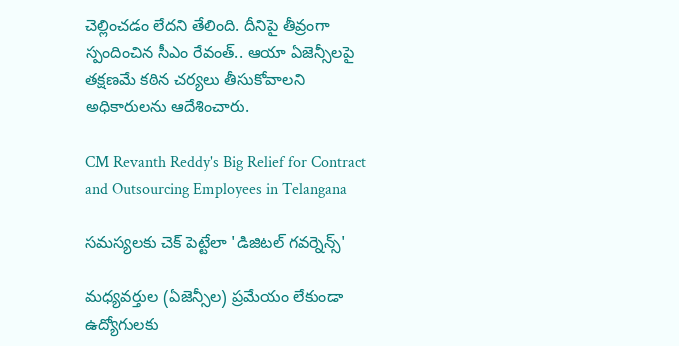చెల్లించడం లేదని తేలింది. దీనిపై తీవ్రంగా స్పందించిన సీఎం రేవంత్.. ఆయా ఏజెన్సీలపై తక్షణమే కఠిన చర్యలు తీసుకోవాలని అధికారులను ఆదేశించారు.

CM Revanth Reddy's Big Relief for Contract and Outsourcing Employees in Telangana

సమస్యలకు చెక్ పెట్టేలా 'డిజిటల్ గవర్నెన్స్'

మధ్యవర్తుల (ఏజెన్సీల) ప్రమేయం లేకుండా ఉద్యోగులకు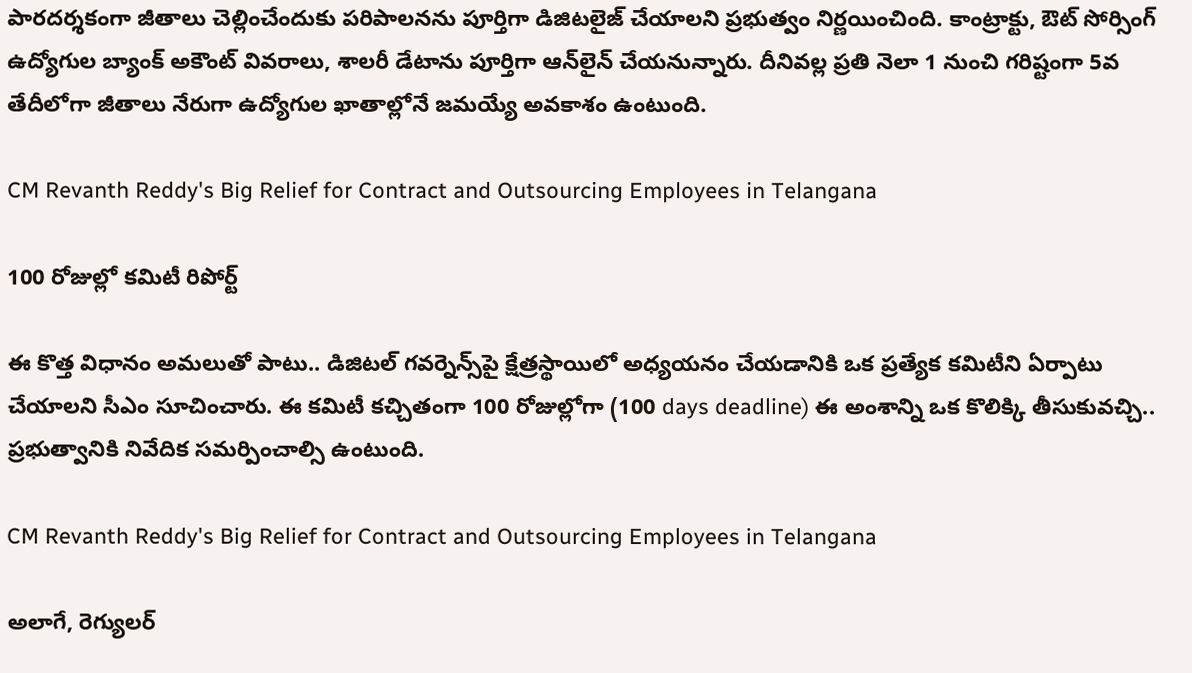పారదర్శకంగా జీతాలు చెల్లించేందుకు పరిపాలనను పూర్తిగా డిజిటలైజ్ చేయాలని ప్రభుత్వం నిర్ణయించింది. కాంట్రాక్టు, ఔట్ సోర్సింగ్ ఉద్యోగుల బ్యాంక్ అకౌంట్ వివరాలు, శాలరీ డేటాను పూర్తిగా ఆన్‌లైన్ చేయనున్నారు. దీనివల్ల ప్రతి నెలా 1 నుంచి గరిష్టంగా 5వ తేదీలోగా జీతాలు నేరుగా ఉద్యోగుల ఖాతాల్లోనే జమయ్యే అవకాశం ఉంటుంది.

CM Revanth Reddy's Big Relief for Contract and Outsourcing Employees in Telangana

100 రోజుల్లో కమిటీ రిపోర్ట్

ఈ కొత్త విధానం అమలుతో పాటు.. డిజిటల్ గవర్నెన్స్‌పై క్షేత్రస్థాయిలో అధ్యయనం చేయడానికి ఒక ప్రత్యేక కమిటీని ఏర్పాటు చేయాలని సీఎం సూచించారు. ఈ కమిటీ కచ్చితంగా 100 రోజుల్లోగా (100 days deadline) ఈ అంశాన్ని ఒక కొలిక్కి తీసుకువచ్చి.. ప్రభుత్వానికి నివేదిక సమర్పించాల్సి ఉంటుంది.

CM Revanth Reddy's Big Relief for Contract and Outsourcing Employees in Telangana

అలాగే, రెగ్యులర్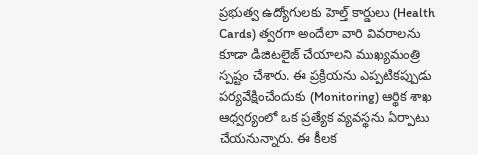ప్రభుత్వ ఉద్యోగులకు హెల్త్ కార్డులు (Health Cards) త్వరగా అందేలా వారి వివరాలను కూడా డిజిటలైజ్ చేయాలని ముఖ్యమంత్రి స్పష్టం చేశారు. ఈ ప్రక్రియను ఎప్పటికప్పుడు పర్యవేక్షించేందుకు (Monitoring) ఆర్థిక శాఖ ఆధ్వర్యంలో ఒక ప్రత్యేక వ్యవస్థను ఏర్పాటు చేయనున్నారు. ఈ కీలక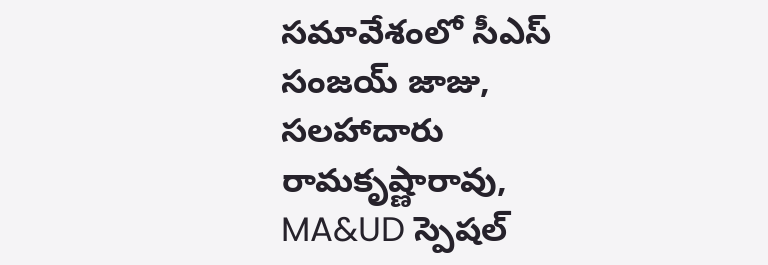సమావేశంలో సీఎస్ సంజయ్ జాజు, సలహాదారు రామకృష్ణారావు, MA&UD స్పెషల్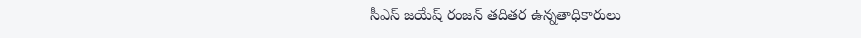సీఎస్ జయేష్ రంజన్ తదితర ఉన్నతాధికారులు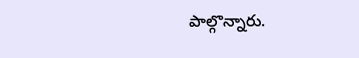పాల్గొన్నారు.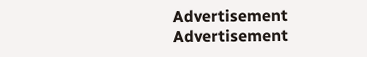Advertisement
Advertisement